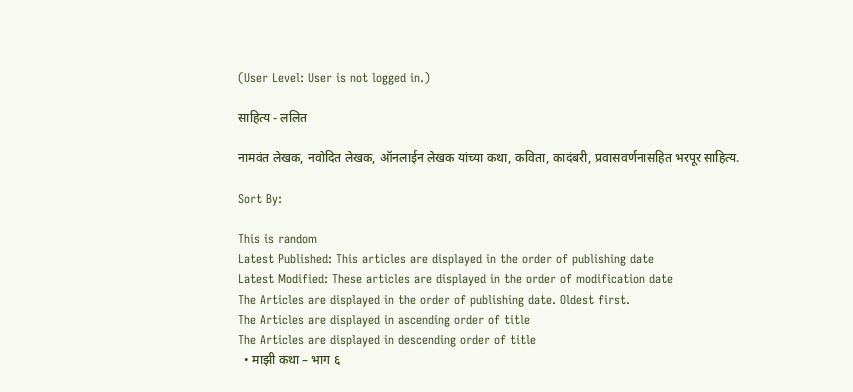(User Level: User is not logged in.)

साहित्य - ललित

नामवंत लेखक, नवोदित लेखक, ऑनलाईन लेखक यांच्या कथा, कविता, कादंबरी, प्रवासवर्णनासहित भरपूर साहित्य.

Sort By:

This is random
Latest Published: This articles are displayed in the order of publishing date
Latest Modified: These articles are displayed in the order of modification date
The Articles are displayed in the order of publishing date. Oldest first.
The Articles are displayed in ascending order of title
The Articles are displayed in descending order of title
  • माझी कथा – भाग ६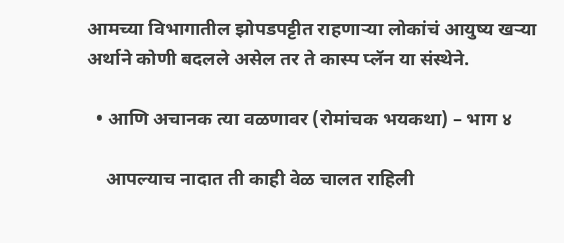आमच्या विभागातील झोपडपट्टीत राहणाऱ्या लोकांचं आयुष्य खऱ्या अर्थाने कोणी बदलले असेल तर ते कास्प प्लॅन या संस्थेने.

  • आणि अचानक त्या वळणावर (रोमांचक भयकथा) – भाग ४

    आपल्याच नादात ती काही वेळ चालत राहिली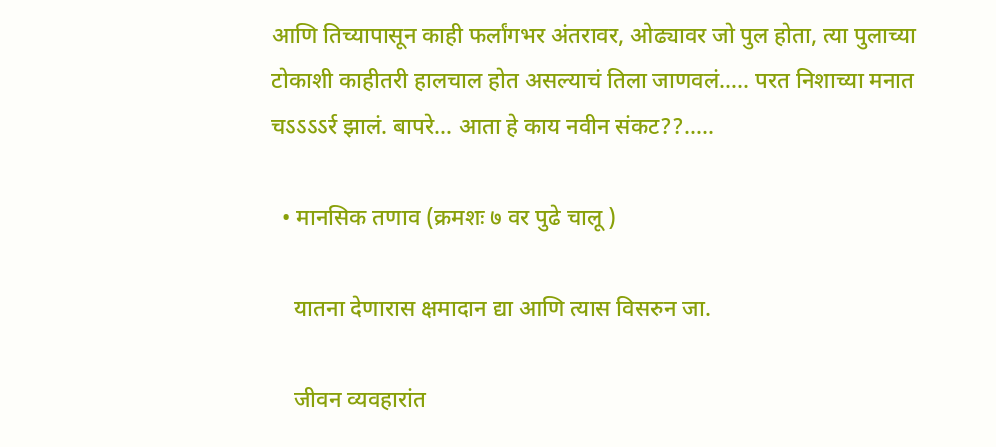आणि तिच्यापासून काही फर्लांगभर अंतरावर, ओढ्यावर जो पुल होता, त्या पुलाच्या टोकाशी काहीतरी हालचाल होत असल्याचं तिला जाणवलं….. परत निशाच्या मनात चऽऽऽऽर्र झालं. बापरे… आता हे काय नवीन संकट??…..

  • मानसिक तणाव (क्रमशः ७ वर पुढे चालू )

    यातना देणारास क्षमादान द्या आणि त्यास विसरुन जा.

    जीवन व्यवहारांत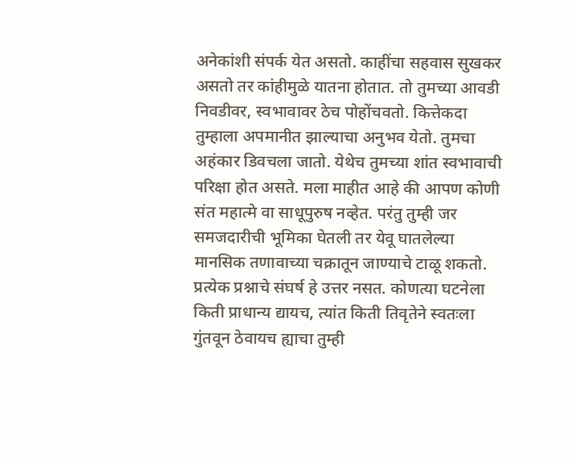अनेकांशी संपर्क येत असतो. काहींचा सहवास सुखकर असतो तर कांहीमुळे यातना होतात. तो तुमच्या आवडी निवडीवर, स्वभावावर ठेच पोहोंचवतो. कित्तेकदा तुम्हाला अपमानीत झाल्याचा अनुभव येतो. तुमचा अहंकार डिवचला जातो. येथेच तुमच्या शांत स्वभावाची परिक्षा होत असते. मला माहीत आहे की आपण कोणी संत महात्मे वा साधूपुरुष नव्हेत. परंतु तुम्ही जर समजदारीची भूमिका घेतली तर येवू घातलेल्या मानसिक तणावाच्या चक्रातून जाण्याचे टाळू शकतो. प्रत्येक प्रश्नाचे संघर्ष हे उत्तर नसत. कोणत्या घटनेला किती प्राधान्य द्यायच, त्यांत किती तिवृतेने स्वतःला गुंतवून ठेवायच ह्याचा तुम्ही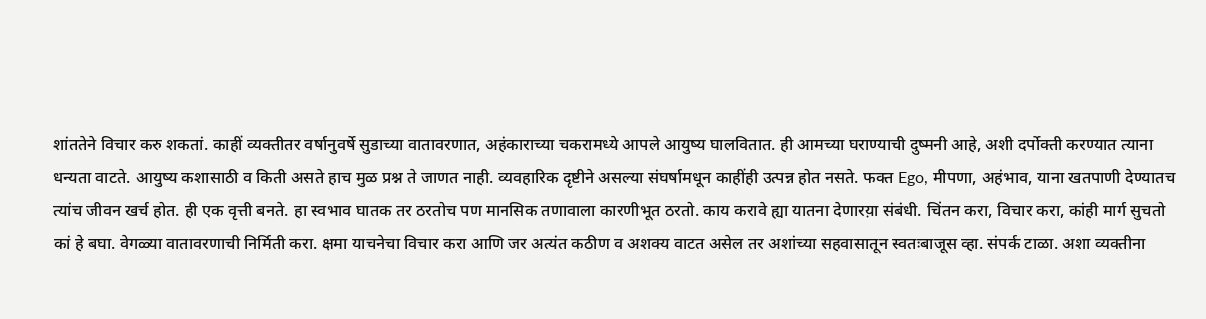शांततेने विचार करु शकतां. काहीं व्यक्तीतर वर्षानुवर्षे सुडाच्या वातावरणात, अहंकाराच्या चकरामध्ये आपले आयुष्य घालवितात. ही आमच्या घराण्याची दुष्मनी आहे, अशी दर्पोक्ती करण्यात त्याना धन्यता वाटते. आयुष्य कशासाठी व किती असते हाच मुळ प्रश्न ते जाणत नाही. व्यवहारिक दृष्टीने असल्या संघर्षामधून काहींही उत्पन्न होत नसते. फक्त Ego, मीपणा, अहंभाव, याना खतपाणी देण्यातच त्यांच जीवन खर्च होत. ही एक वृत्ती बनते. हा स्वभाव घातक तर ठरतोच पण मानसिक तणावाला कारणीभूत ठरतो. काय करावे ह्या यातना देणारय़ा संबंधी. चिंतन करा, विचार करा, कांही मार्ग सुचतो कां हे बघा. वेगळ्या वातावरणाची निर्मिती करा. क्षमा याचनेचा विचार करा आणि जर अत्यंत कठीण व अशक्य वाटत असेल तर अशांच्या सहवासातून स्वतःबाजूस व्हा. संपर्क टाळा. अशा व्यक्तीना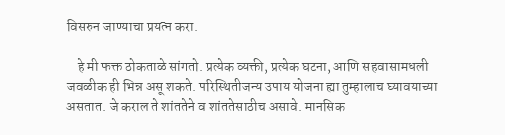विसरुन जाण्याचा प्रयत्न करा.

    हे मी फक्त ठोकताळे सांगतो. प्रत्येक व्यक्ती, प्रत्येक घटना, आणि सहवासामधली जवळीक ही भिन्न असू शकते. परिस्थितीजन्य उपाय योजना ह्या तुम्हालाच घ्यावयाच्या असतात. जे कराल ते शांततेने व शांततेसाठीच असावे. मानसिक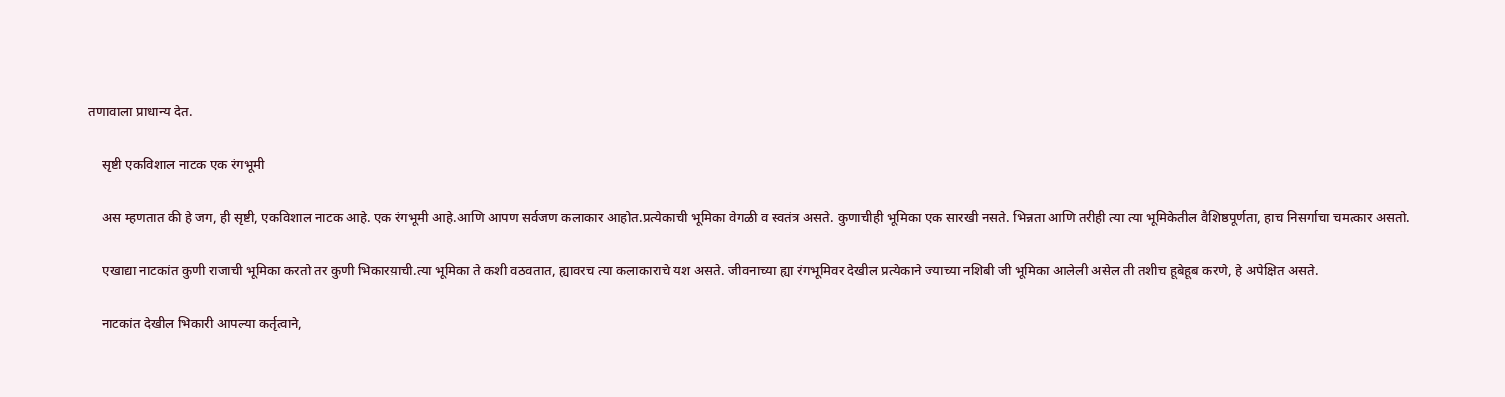तणावाला प्राधान्य देत.

    सृष्टी एकविशाल नाटक एक रंगभूमी

    अस म्हणतात की हे जग, ही सृष्टी, एकविशाल नाटक आहे. एक रंगभूमी आहे.आणि आपण सर्वजण कलाकार आहोत.प्रत्येकाची भूमिका वेगळी व स्वतंत्र असते. कुणाचीही भूमिका एक सारखी नसते. भिन्नता आणि तरीही त्या त्या भूमिकेतील वैशिष्ठपूर्णता, हाच निसर्गाचा चमत्कार असतो.

    एखाद्या नाटकांत कुणी राजाची भूमिका करतो तर कुणी भिकारय़ाची.त्या भूमिका ते कशी वठवतात, ह्यावरच त्या कलाकाराचे यश असते. जीवनाच्या ह्या रंगभूमिवर देखील प्रत्येकाने ज्याच्या नशिबी जी भूमिका आलेली असेल ती तशीच हूबेहूब करणे, हे अपेक्षित असते.

    नाटकांत देखील भिकारी आपल्या कर्तृत्वाने,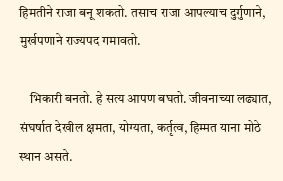हिमतीने राजा बनू शकतो. तसाच राजा आपल्याच दुर्गुणाने, मुर्खपणाने राज्यपद गमावतो.

    भिकारी बनतो. हे सत्य आपण बघतो. जीवनाच्या लढ्यात, संघर्षात देखील क्षमता, योग्यता, कर्तृत्व, हिम्मत याना मोठे स्थान असते.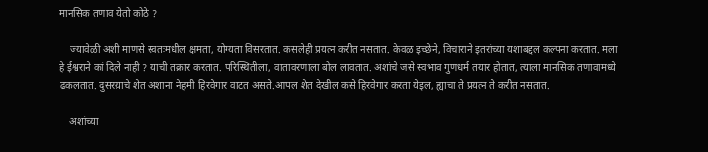मानसिक तणाव येतो कोठे ?

    ज्यावेळी अशी माणसे स्वतःमधील क्षमता, योग्यता विसरतात. कसलेही प्रयत्न करीत नसतात. केवळ इच्छेने, विचाराने इतरांच्या यशाबद्दल कल्पना करतात. मला हे ईश्वराने कां दिले नाही ? याची तक्रार करतात. परिस्थितीला, वातावरणाला बोल लावतात. अशांचे जसे स्वभाव गुणधर्म तयार होतात, त्याला मानसिक तणावामध्ये ढकलतात. दुसरय़ाचे शेत अशाना नेहमी हिरवेगार वाटत असते.आपल शेत देखील कसे हिरवेगार करता येइल, ह्याचा ते प्रयत्न ते करीत नसतात.

    अशांच्या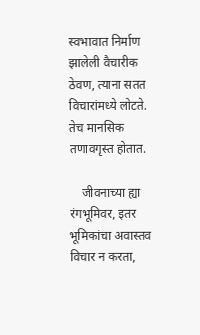स्वभावात निर्माण झालेली वैचारीक ठेवण, त्याना सतत विचारांमध्ये लोटते. तेच मानसिक तणावगृस्त होतात.

    जीवनाच्या ह्या रंगभूमिवर, इतर भूमिकांचा अवास्तव विचार न करता,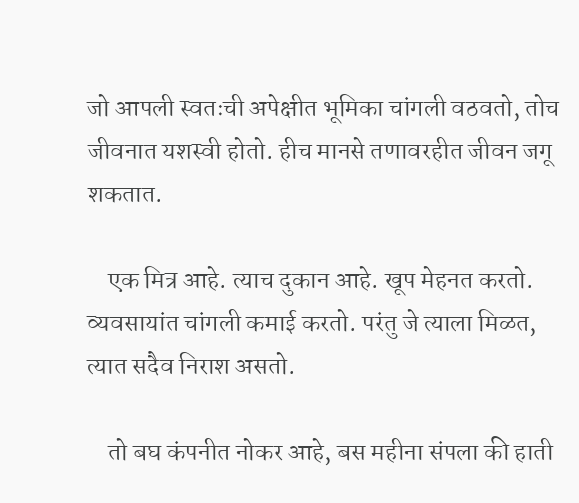जो आपली स्वतःची अपेक्षीत भूमिका चांगली वठवतो, तोच जीवनात यशस्वी होतो. हीच मानसे तणावरहीत जीवन जगू शकतात.

    एक मित्र आहे. त्याच दुकान आहे. खूप मेहनत करतो. व्यवसायांत चांगली कमाई करतो. परंतु जे त्याला मिळत, त्यात सदैव निराश असतो.

    तो बघ कंपनीत नोकर आहे, बस महीना संपला की हाती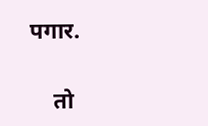पगार.

    तो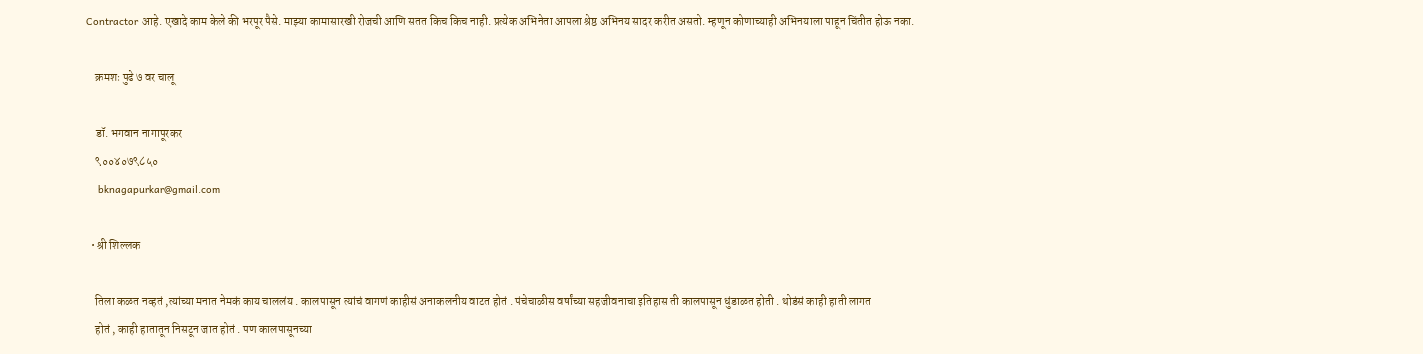Contractor आहे. एखादे काम केले की भरपूर पैसे. माझ्या कामासारखी रोजची आणि सतत किच किच नाही. प्रत्येक अभिनेता आपला श्रेष्ठ अभिनय सादर करीत असतो. म्हणून कोणाच्याही अभिनयाला पाहून चिंतीत होऊ नका.

    क्रमशः पुढे ७ वर चालू

    डॉ. भगवान नागापूरकर
    ९००४०७९८५०
    bknagapurkar@gmail.com

  • श्री शिल्लक

    तिला कळत नव्हतं ,त्यांच्या मनात नेमकं काय चाललंय . कालपासून त्यांचं वागणं काहीसं अनाकलनीय वाटत होतं . पंचेचाळीस वर्षांच्या सहजीवनाचा इतिहास ती कालपासून धुंडाळत होती . थोडंसं काही हाती लागत
    होतं , काही हातातून निसटून जात होतं . पण कालपासूनच्या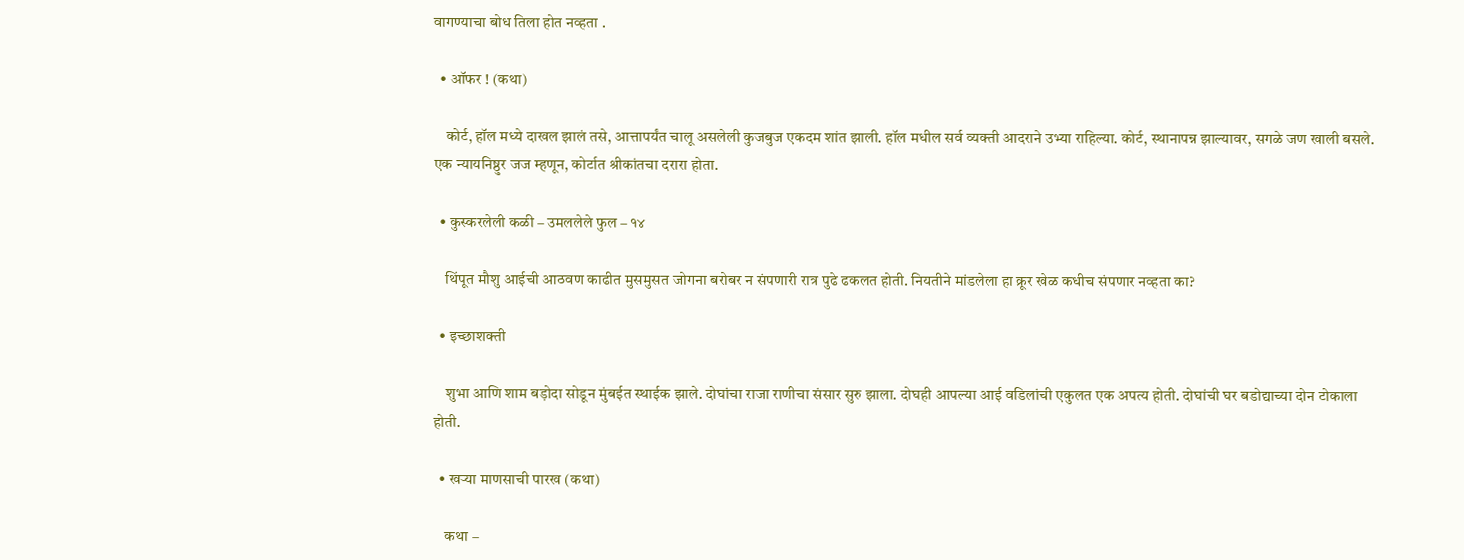वागण्याचा बोध तिला होत नव्हता .

  • ऑफर ! (कथा)

    कोर्ट, हॉल मध्ये दाखल झालं तसे, आत्तापर्यंत चालू असलेली कुजबुज एकदम शांत झाली. हॉल मधील सर्व व्यक्ती आदराने उभ्या राहिल्या. कोर्ट, स्थानापन्न झाल्यावर, सगळे जण खाली बसले. एक न्यायनिष्ठुर जज म्हणून, कोर्टात श्रीकांतचा दरारा होता.

  • कुस्करलेली कळी – उमललेले फुल – १४

    थिंपूत मौशु आईची आठवण काढीत मुसमुसत जोगना बरोबर न संपणारी रात्र पुढे ढकलत होती. नियतीने मांडलेला हा क्रूर खेळ कधीच संपणार नव्हता का?

  • इच्छाशक्ती

    शुभा आणि शाम बड़ोदा सोडून मुंबईत स्थाईक झाले. दोघांचा राजा राणीचा संसार सुरु झाला. दोघही आपल्या आई वडिलांची एकुलत एक अपत्य होती. दोघांची घर बडोद्याच्या दोन टोकाला होती.

  • खऱ्या माणसाची पारख (कथा)

    कथा –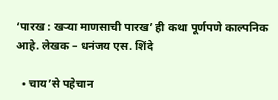‘पारख : खऱ्या माणसाची पारख’ ही कथा पूर्णपणे काल्पनिक आहे. लेखक – धनंजय एस. शिंदे

  • चाय’से पहेचान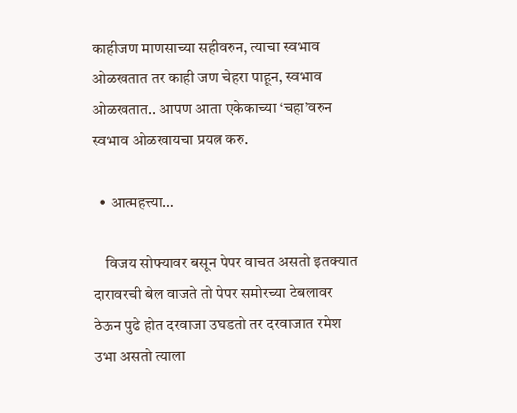काहीजण माणसाच्या सहीवरुन, त्याचा स्वभाव ओळखतात तर काही जण चेहरा पाहून, स्वभाव ओळखतात.. आपण आता एकेकाच्या ‘चहा’वरुन स्वभाव ओळखायचा प्रयत्न करु.

  • आत्महत्त्या…

    विजय सोफ्यावर बसून पेपर वाचत असतो इतक्यात दारावरची बेल वाजते तो पेपर समोरच्या टेबलावर ठेऊन पुढे होत दरवाजा उघडतो तर दरवाजात रमेश उभा असतो त्याला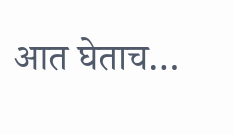आत घेताच…